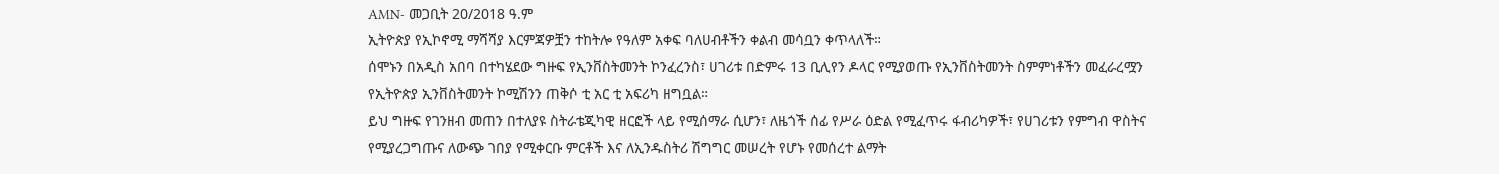AMN- መጋቢት 20/2018 ዓ.ም
ኢትዮጵያ የኢኮኖሚ ማሻሻያ እርምጃዎቿን ተከትሎ የዓለም አቀፍ ባለሀብቶችን ቀልብ መሳቧን ቀጥላለች።
ሰሞኑን በአዲስ አበባ በተካሄደው ግዙፍ የኢንቨስትመንት ኮንፈረንስ፣ ሀገሪቱ በድምሩ 13 ቢሊየን ዶላር የሚያወጡ የኢንቨስትመንት ስምምነቶችን መፈራረሟን የኢትዮጵያ ኢንቨስትመንት ኮሚሽንን ጠቅሶ ቲ አር ቲ አፍሪካ ዘግቧል።
ይህ ግዙፍ የገንዘብ መጠን በተለያዩ ስትራቴጂካዊ ዘርፎች ላይ የሚሰማራ ሲሆን፣ ለዜጎች ሰፊ የሥራ ዕድል የሚፈጥሩ ፋብሪካዎች፣ የሀገሪቱን የምግብ ዋስትና የሚያረጋግጡና ለውጭ ገበያ የሚቀርቡ ምርቶች እና ለኢንዱስትሪ ሽግግር መሠረት የሆኑ የመሰረተ ልማት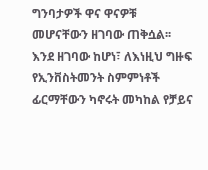ግንባታዎች ዋና ዋናዎቹ መሆናቸውን ዘገባው ጠቅሷል፡፡
እንደ ዘገባው ከሆነ፣ ለእነዚህ ግዙፍ የኢንቨስትመንት ስምምነቶች ፊርማቸውን ካኖሩት መካከል የቻይና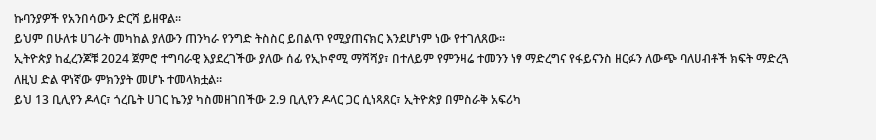ኩባንያዎች የአንበሳውን ድርሻ ይዘዋል።
ይህም በሁለቱ ሀገራት መካከል ያለውን ጠንካራ የንግድ ትስስር ይበልጥ የሚያጠናክር እንደሆነም ነው የተገለጸው።
ኢትዮጵያ ከፈረንጆቹ 2024 ጀምሮ ተግባራዊ እያደረገችው ያለው ሰፊ የኢኮኖሚ ማሻሻያ፣ በተለይም የምንዛሬ ተመንን ነፃ ማድረግና የፋይናንስ ዘርፉን ለውጭ ባለሀብቶች ክፍት ማድረጓ ለዚህ ድል ዋነኛው ምክንያት መሆኑ ተመላክቷል።
ይህ 13 ቢሊየን ዶላር፣ ጎረቤት ሀገር ኬንያ ካስመዘገበችው 2.9 ቢሊየን ዶላር ጋር ሲነጻጸር፣ ኢትዮጵያ በምስራቅ አፍሪካ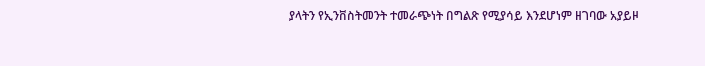ያላትን የኢንቨስትመንት ተመራጭነት በግልጽ የሚያሳይ እንደሆነም ዘገባው አያይዞ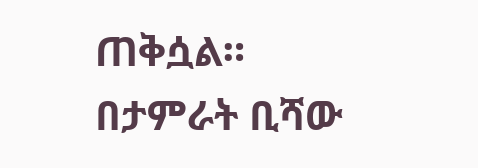ጠቅሷል።
በታምራት ቢሻው